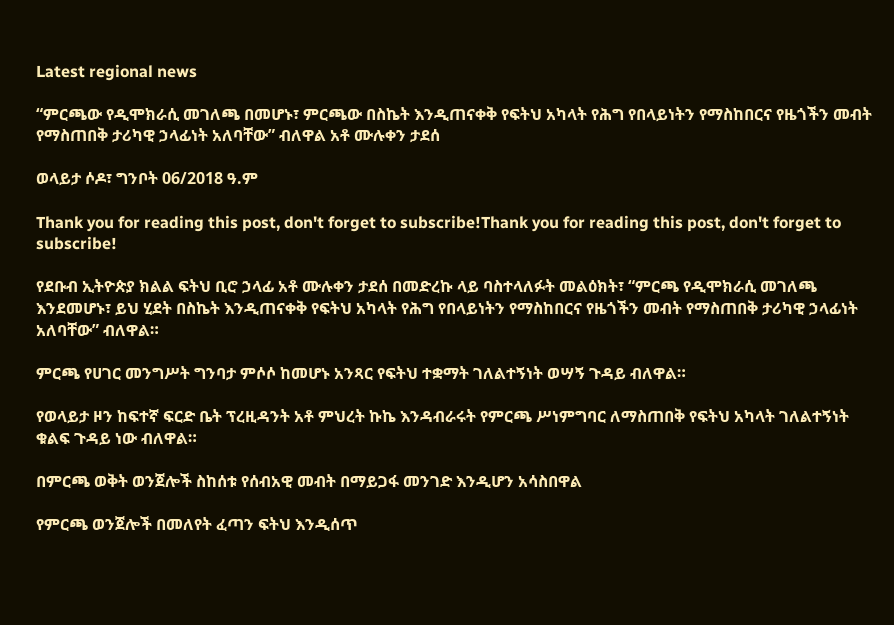Latest regional news

“ምርጫው የዲሞክራሲ መገለጫ በመሆኑ፣ ምርጫው በስኬት እንዲጠናቀቅ የፍትህ አካላት የሕግ የበላይነትን የማስከበርና የዜጎችን መብት የማስጠበቅ ታሪካዊ ኃላፊነት አለባቸው” ብለዋል አቶ ሙሉቀን ታደሰ

ወላይታ ሶዶ፣ ግንቦት 06/2018 ዓ.ም

Thank you for reading this post, don't forget to subscribe!Thank you for reading this post, don't forget to subscribe!

የደቡብ ኢትዮጵያ ክልል ፍትህ ቢሮ ኃላፊ አቶ ሙሉቀን ታደሰ በመድረኩ ላይ ባስተላለፉት መልዕክት፣ “ምርጫ የዲሞክራሲ መገለጫ እንደመሆኑ፣ ይህ ሂደት በስኬት እንዲጠናቀቅ የፍትህ አካላት የሕግ የበላይነትን የማስከበርና የዜጎችን መብት የማስጠበቅ ታሪካዊ ኃላፊነት አለባቸው” ብለዋል።

ምርጫ የሀገር መንግሥት ግንባታ ምሶሶ ከመሆኑ አንጻር የፍትህ ተቋማት ገለልተኝነት ወሣኝ ጉዳይ ብለዋል።

የወላይታ ዞን ከፍተኛ ፍርድ ቤት ፕረዚዳንት አቶ ምህረት ኩኬ እንዳብራሩት የምርጫ ሥነምግባር ለማስጠበቅ የፍትህ አካላት ገለልተኝነት ቁልፍ ጉዳይ ነው ብለዋል።

በምርጫ ወቅት ወንጀሎች ስከሰቱ የሰብአዊ መብት በማይጋፋ መንገድ እንዲሆን አሳስበዋል

የምርጫ ወንጀሎች በመለየት ፈጣን ፍትህ እንዲሰጥ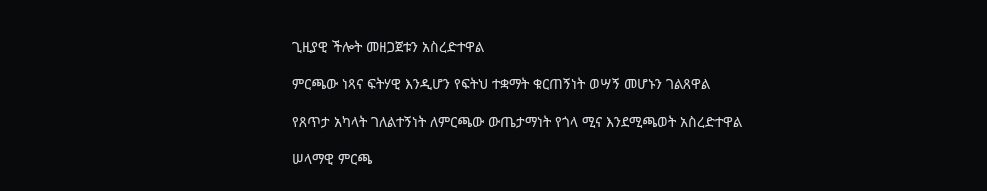ጊዚያዊ ችሎት መዘጋጀቱን አስረድተዋል

ምርጫው ነጻና ፍትሃዊ እንዲሆን የፍትህ ተቋማት ቁርጠኝነት ወሣኝ መሆኑን ገልጸዋል

የጸጥታ አካላት ገለልተኝነት ለምርጫው ውጤታማነት የጎላ ሚና እንደሚጫወት አስረድተዋል

ሠላማዊ ምርጫ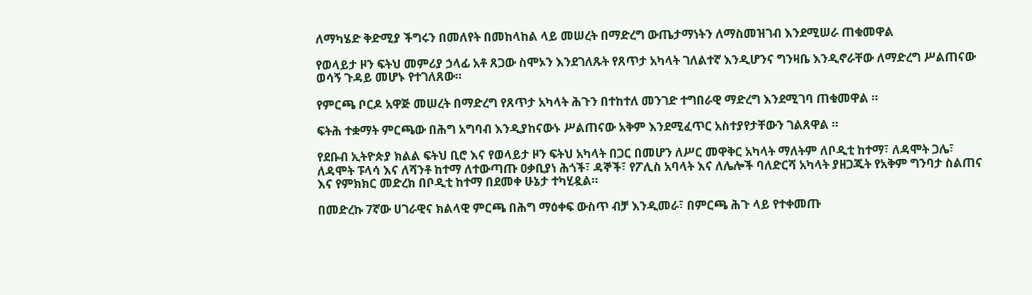ለማካሄድ ቅድሚያ ችግሩን በመለየት በመከላከል ላይ መሠረት በማድረግ ውጤታማነትን ለማስመዝገብ እንደሚሠራ ጠቁመዋል

የወላይታ ዞን ፍትህ መምሪያ ኃላፊ አቶ ጸጋው ስሞኦን እንደገለጹት የጸጥታ አካላት ገለልተኛ እንዲሆንና ግንዛቤ እንዲኖራቸው ለማድረግ ሥልጠናው ወሳኝ ጉዳይ መሆኑ የተገለጸው።

የምርጫ ቦርዶ አዋጅ መሠረት በማድረግ የጸጥታ አካላት ሕጉን በተከተለ መንገድ ተግበራዊ ማድረግ እንደሚገባ ጠቁመዋል ።

ፍትሕ ተቋማት ምርጫው በሕግ አግባብ እንዲያከናውኑ ሥልጠናው አቅም እንደሚፈጥር አስተያየታቸውን ገልጸዋል ።

የደቡብ ኢትዮጵያ ክልል ፍትህ ቢሮ እና የወላይታ ዞን ፍትህ አካላት በጋር በመሆን ለሥር መዋቅር አካላት ማለትም ለቦዲቲ ከተማ፣ ለዳሞት ጋሌ፣ ለዳሞት ፑላሳ እና ለሻንቶ ከተማ ለተውጣጡ ዐቃቢያነ ሕጎች፣ ዳኞች፣ የፖሊስ አባላት እና ለሌሎች ባለድርሻ አካላት ያዘጋጁት የአቅም ግንባታ ስልጠና እና የምክክር መድረክ በቦዲቲ ከተማ በደመቀ ሁኔታ ተካሂዷል።

በመድረኩ 7ኛው ሀገራዊና ክልላዊ ምርጫ በሕግ ማዕቀፍ ውስጥ ብቻ እንዲመራ፣ በምርጫ ሕጉ ላይ የተቀመጡ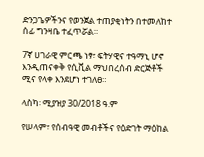ድንጋጌዎችንና የወንጀል ተጠያቂነትን በተመለከተ ሰፊ ግንዛቤ ተፈጥሯል።

7ኛ ሀገራዊ ምርጫ ነፃ፣ ፍትሃዊና ተዓማኒ ሆኖ እንዲጠናቀቅ የሲቪል ማህበረሰብ ድርጅቶች ሚና የላቀ እንደሆነ ተገለፀ።

ላስካ፡ ሚያዝያ 30/2018 ዓ.ም

የሠላም፣ የሰብዓዊ መብቶችና የዕድገት ማዕከል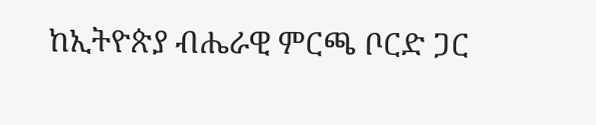ከኢትዮጵያ ብሔራዊ ምርጫ ቦርድ ጋር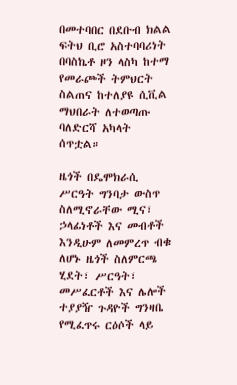በመተባበር በደቡብ ክልል ፍትህ ቢሮ አስተባባሪነት በባስኬቶ ዞን ላስካ ከተማ የመራጮች ትምህርት ስልጠና ከተለያዩ ሲቪል ማህበራት ለተወጣጡ ባለድርሻ አካላት ሰጥቷል።

ዜጎች በዴሞክራሲ ሥርዓት ግንባታ ውስጥ ስለሚኖራቸው ሚና፣ ኃላፊነቶች እና መብቶች እንዲሁም ለመምረጥ ብቁ ለሆኑ ዜጎች ስለምርጫ ሂደት፣ ሥርዓት፣ መሥፈርቶች እና ሌሎች ተያያዥ ጉዳዮች ግንዛቤ የሚፈጥሩ ርዕሶች ላይ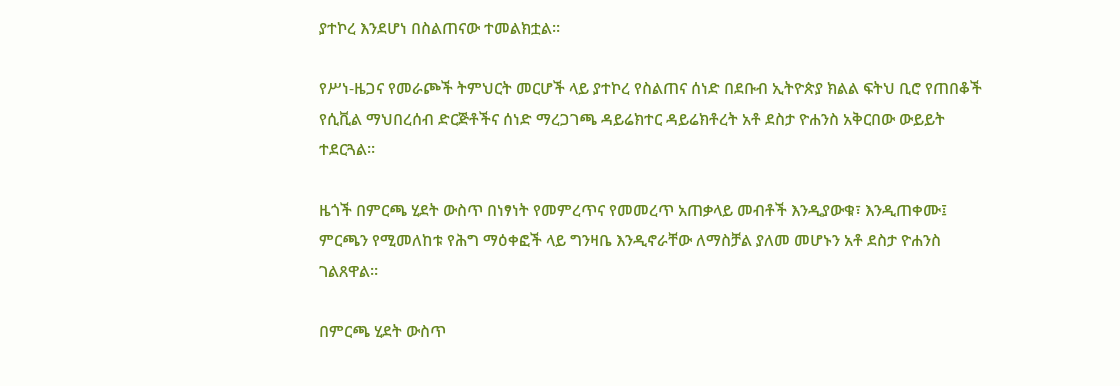ያተኮረ እንደሆነ በስልጠናው ተመልክቷል።

የሥነ-ዜጋና የመራጮች ትምህርት መርሆች ላይ ያተኮረ የስልጠና ሰነድ በደቡብ ኢትዮጵያ ክልል ፍትህ ቢሮ የጠበቆች የሲቪል ማህበረሰብ ድርጅቶችና ሰነድ ማረጋገጫ ዳይሬክተር ዳይሬክቶረት አቶ ደስታ ዮሐንስ አቅርበው ውይይት ተደርጓል።

ዜጎች በምርጫ ሂደት ውስጥ በነፃነት የመምረጥና የመመረጥ አጠቃላይ መብቶች እንዲያውቁ፣ እንዲጠቀሙ፤ ምርጫን የሚመለከቱ የሕግ ማዕቀፎች ላይ ግንዛቤ እንዲኖራቸው ለማስቻል ያለመ መሆኑን አቶ ደስታ ዮሐንስ ገልጸዋል።

በምርጫ ሂደት ውስጥ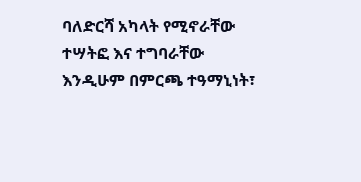ባለድርሻ አካላት የሚኖራቸው ተሣትፎ እና ተግባራቸው እንዲሁም በምርጫ ተዓማኒነት፣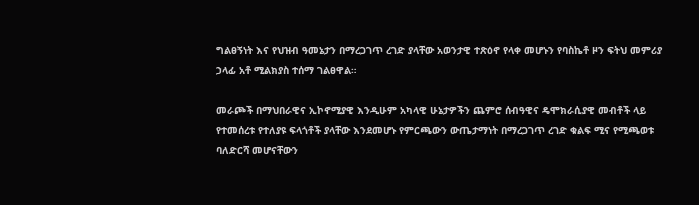ግልፀኝነት እና የህዝብ ዓመኔታን በማረጋገጥ ረገድ ያላቸው አወንታዊ ተጽዕኖ የላቀ መሆኑን የባስኬቶ ዞን ፍትህ መምሪያ ኃላፊ አቶ ሚልክያስ ተሰማ ገልፀዋል።

መራጮች በማህበራዊና ኢኮኖሚያዊ እንዲሁም አካላዊ ሁኔታዎችን ጨምሮ ሰብዓዊና ዴሞክራሲያዊ መብቶች ላይ የተመሰረቱ የተለያዩ ፍላጎቶች ያላቸው እንደመሆኑ የምርጫውን ውጤታማነት በማረጋገጥ ረገድ ቁልፍ ሚና የሚጫወቱ ባለድርሻ መሆናቸውን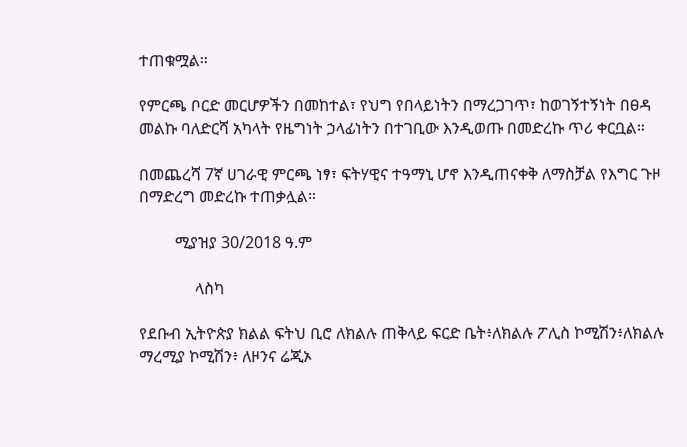ተጠቁሟል።

የምርጫ ቦርድ መርሆዎችን በመከተል፣ የህግ የበላይነትን በማረጋገጥ፣ ከወገኝተኝነት በፀዳ መልኩ ባለድርሻ አካላት የዜግነት ኃላፊነትን በተገቢው እንዲወጡ በመድረኩ ጥሪ ቀርቧል።

በመጨረሻ 7ኛ ሀገራዊ ምርጫ ነፃ፣ ፍትሃዊና ተዓማኒ ሆኖ እንዲጠናቀቅ ለማስቻል የእግር ጉዞ በማድረግ መድረኩ ተጠቃሏል።

         ሚያዝያ 30/2018 ዓ.ም

              ላስካ

የደቡብ ኢትዮጵያ ክልል ፍትህ ቢሮ ለክልሉ ጠቅላይ ፍርድ ቤት፥ለክልሉ ፖሊስ ኮሚሽን፥ለክልሉ ማረሚያ ኮሚሽን፥ ለዞንና ሬጂኦ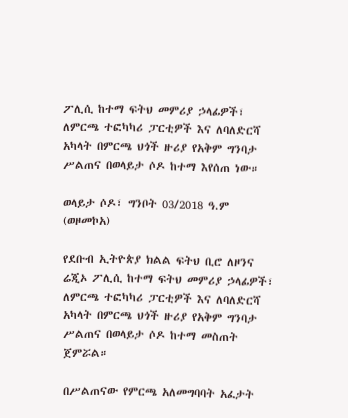ፖሊሲ ከተማ ፍትህ መምሪያ ኃላፊዎች፣ ለምርጫ ተፎካካሪ ፓርቲዎች እና ለባለድርሻ አካላት በምርጫ ህጎች ዙሪያ የአቅም ግንባታ ሥልጠና በወላይታ ሶዶ ከተማ እየሰጠ ነው።

ወላይታ ሶዶ፣ ግንቦት 03/2018 ዓ.ም (ወዞመኮአ)

የደቡብ ኢትዮጵያ ክልል ፍትህ ቢሮ ለዞንና ሬጂኦ ፖሊሲ ከተማ ፍትህ መምሪያ ኃላፊዎች፣ ለምርጫ ተፎካካሪ ፓርቲዎች እና ለባለድርሻ አካላት በምርጫ ህጎች ዙሪያ የአቅም ግንባታ ሥልጠና በወላይታ ሶዶ ከተማ መስጠት ጀምሯል።

በሥልጠናው የምርጫ አለመግባባት አፈታት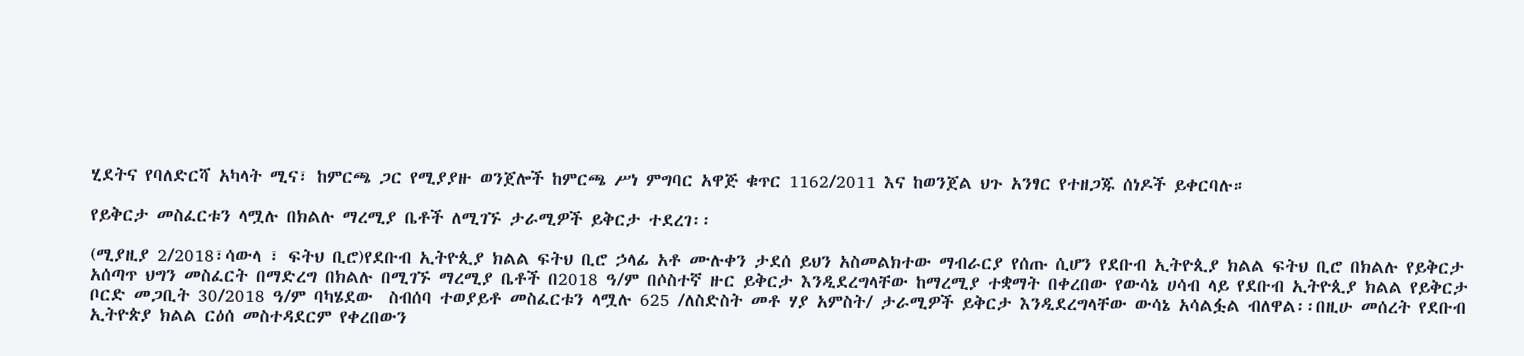ሂደትና የባለድርሻ አካላት ሚና፣ ከምርጫ ጋር የሚያያዙ ወንጀሎች ከምርጫ ሥነ ምግባር አዋጅ ቁጥር 1162/2011 እና ከወንጀል ህጉ አንፃር የተዘጋጁ ሰነዶች ይቀርባሉ።

የይቅርታ መስፈርቱን ላሟሉ በክልሉ ማረሚያ ቤቶች ለሚገኙ ታራሚዎች ይቅርታ ተደረገ፡፡

(ሚያዚያ 2/2018፣ሳውላ ፣ ፍትህ ቢሮ)የደቡብ ኢትዮጲያ ክልል ፍትህ ቢሮ ኃላፊ አቶ ሙሉቀን ታደሰ ይህን አስመልክተው ማብራርያ የሰጡ ሲሆን የደቡብ ኢትዮጲያ ክልል ፍትህ ቢሮ በክልሉ የይቅርታ አሰጣጥ ህግን መስፈርት በማድረግ በክልሉ በሚገኙ ማረሚያ ቤቶች በ2018 ዓ/ም በሶስተኛ ዙር ይቅርታ እንዲደረግላቸው ከማረሚያ ተቋማት በቀረበው የውሳኔ ሀሳብ ላይ የደቡብ ኢትዮጲያ ክልል የይቅርታ ቦርድ መጋቢት 30/2018 ዓ/ም ባካሄደው  ስብሰባ ተወያይቶ መስፈርቱን ላሟሉ 625 /ለስድስት መቶ ሃያ አምስት/ ታራሚዎች ይቅርታ እንዲደረግላቸው ውሳኔ አሳልፏል ብለዋል፡፡በዚሁ መሰረት የደቡብ ኢትዮጵያ ክልል ርዕሰ መስተዳደርም የቀረበውን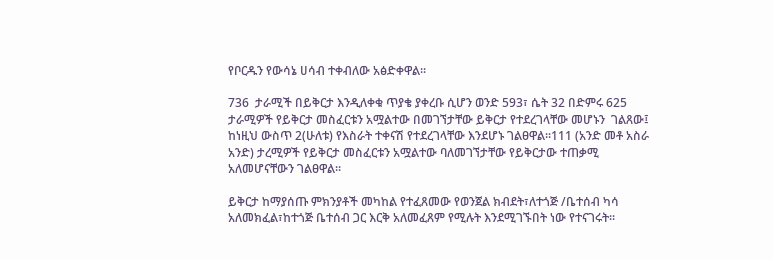የቦርዱን የውሳኔ ሀሳብ ተቀብለው አፅድቀዋል፡፡

736  ታራሚች በይቅርታ እንዲለቀቁ ጥያቄ ያቀረቡ ሲሆን ወንድ 593፣ ሴት 32 በድምሩ 625 ታራሚዎች የይቅርታ መስፈርቱን አሟልተው በመገኘታቸው ይቅርታ የተደረገላቸው መሆኑን  ገልጸው፤ ከነዚህ ውስጥ 2(ሁለቱ) የእስራት ተቀናሽ የተደረገላቸው እንደሆኑ ገልፀዋል፡፡111 (አንድ መቶ አስራ አንድ) ታረሚዎች የይቅርታ መስፈርቱን አሟልተው ባለመገኘታቸው የይቅርታው ተጠቃሚ አለመሆናቸውን ገልፀዋል፡፡

ይቅርታ ከማያሰጡ ምክንያቶች መካከል የተፈጸመው የወንጀል ክብደት፣ለተጎጅ /ቤተሰብ ካሳ አለመክፈል፣ከተጎጅ ቤተሰብ ጋር እርቅ አለመፈጸም የሚሉት እንደሚገኙበት ነው የተናገሩት፡፡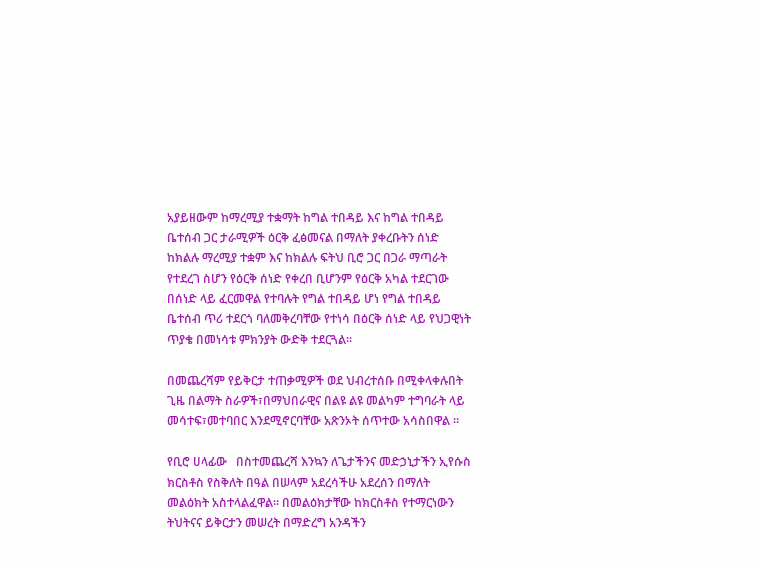አያይዘውም ከማረሚያ ተቋማት ከግል ተበዳይ እና ከግል ተበዳይ ቤተሰብ ጋር ታራሚዎች ዕርቅ ፈፅመናል በማለት ያቀረቡትን ሰነድ ከክልሉ ማረሚያ ተቋም እና ከክልሉ ፍትህ ቢሮ ጋር በጋራ ማጣራት የተደረገ ስሆን የዕርቅ ሰነድ የቀረበ ቢሆንም የዕርቅ አካል ተደርገው በሰነድ ላይ ፈርመዋል የተባሉት የግል ተበዳይ ሆነ የግል ተበዳይ ቤተሰብ ጥሪ ተደርጎ ባለመቅረባቸው የተነሳ በዕርቅ ሰነድ ላይ የህጋዊነት ጥያቄ በመነሳቱ ምክንያት ውድቅ ተደርጓል፡፡

በመጨረሻም የይቅርታ ተጠቃሚዎች ወደ ህብረተሰቡ በሚቀላቀሉበት ጊዜ በልማት ስራዎች፣በማህበራዊና በልዩ ልዩ መልካም ተግባራት ላይ መሳተፍ፣መተባበር እንደሚኖርባቸው አጽንኦት ሰጥተው አሳስበዋል ፡፡

የቢሮ ሀላፊው   በስተመጨረሻ እንኳን ለጌታችንና መድኃኒታችን ኢየሱስ ክርስቶስ የስቅለት በዓል በሠላም አደረሳችሁ አደረሰን በማለት መልዕክት አስተላልፈዋል። በመልዕክታቸው ከክርስቶስ የተማርነውን ትህትናና ይቅርታን መሠረት በማድረግ አንዳችን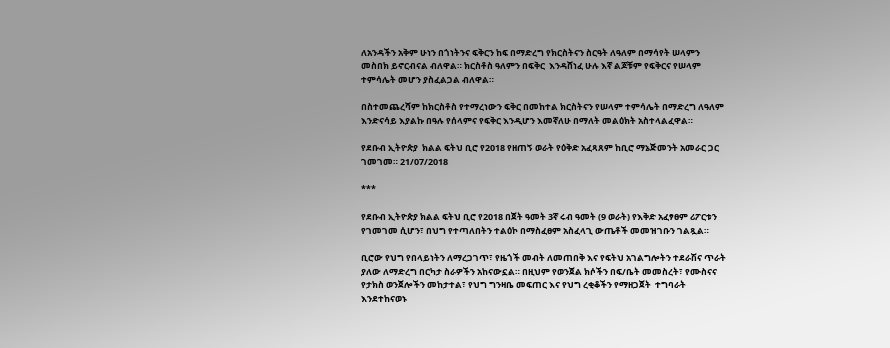ለአንዳችን አቅም ሁነን በጎነትንና ፍቅርን ከፍ በማድረግ የክርስትናን ስርዓት ለዓለም በማሳየት ሠላምን መስበክ ይኖርብናል ብለዋል። ክርስቶስ ዓለምን በፍቅር  እንዳሸነፈ ሁሉ እኛ ልጆቹም የፍቅርና የሠላም ተምሳሌት መሆን ያስፈልጋል ብለዋል።

በስተመጨረሻም ከክርስቶስ የተማረነውን ፍቅር በመከተል ክርስትናን የሠላም ተምሳሌት በማድረግ ለዓለም እንድናሳይ እያልኩ በዓሉ የሰላምና የፍቅር እንዲሆን እመኛለሁ በማለት መልዕክት አስተላልፈዋል።

የደቡብ ኢትዮጵያ  ክልል ፍትህ ቢሮ የ2018 የዘጠኝ ወራት የዕቅድ አፈጻጸም ከቢሮ ማኔጅመንት አመራር ጋር ገመገመ። 21/07/2018

***

የደቡብ ኢትዮጵያ ክልል ፍትህ ቢሮ የ2018 በጀት ዓመት 3ኛ ሩብ ዓመት (9 ወራት) የእቅድ አፈፃፀም ሪፖርቱን የገመገመ ሲሆን፣ በህግ የተጣለበትን ተልዕኮ በማስፈፀም አስፈላጊ ውጤቶች መመዝገቡን ገልጿል።

ቢሮው የህግ የበላይነትን ለማረጋገጥ፣ የዜጎች መብት ለመጠበቅ እና የፍትህ አገልግሎትን ተደራሽና ጥራት ያለው ለማድረግ በርካታ ስራዎችን አከናውኗል። በዚህም የወንጀል ክሶችን በፍ/ቤት መመስረት፣ የሙስናና የታክስ ወንጀሎችን መከታተል፣ የህግ ግንዛቤ መፍጠር እና የህግ ረቂቆችን የማዘጋጀት  ተግባራት እንደተከናወኑ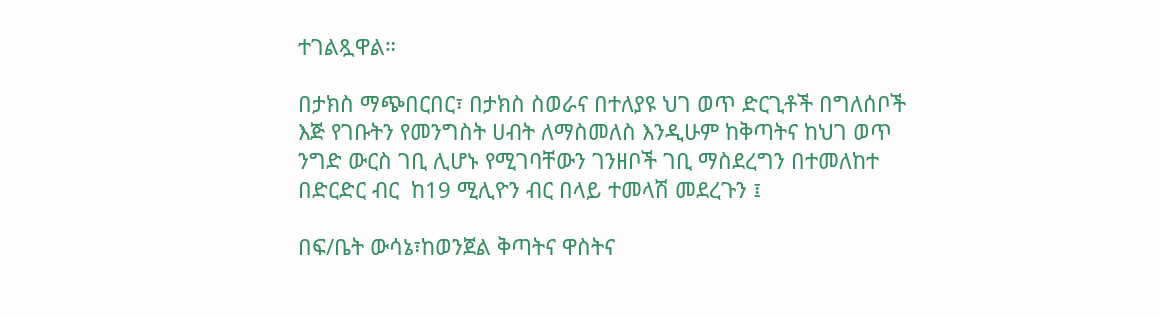ተገልጿዋል።

በታክስ ማጭበርበር፣ በታክስ ስወራና በተለያዩ ህገ ወጥ ድርጊቶች በግለሰቦች እጅ የገቡትን የመንግስት ሀብት ለማስመለስ እንዲሁም ከቅጣትና ከህገ ወጥ ንግድ ውርስ ገቢ ሊሆኑ የሚገባቸውን ገንዘቦች ገቢ ማስደረግን በተመለከተ በድርድር ብር  ከ19 ሚሊዮን ብር በላይ ተመላሽ መደረጉን ፤

በፍ/ቤት ውሳኔ፣ከወንጀል ቅጣትና ዋስትና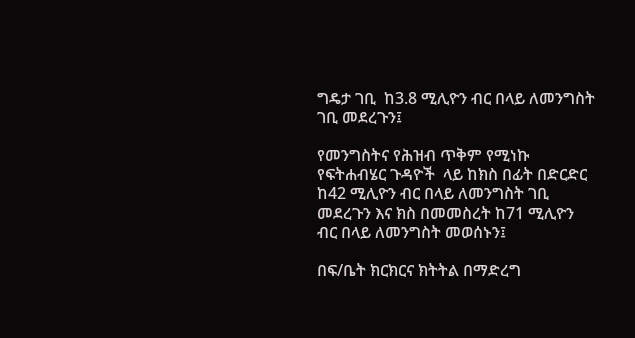ግዴታ ገቢ  ከ3.8 ሚሊዮን ብር በላይ ለመንግስት ገቢ መደረጉን፤

የመንግስትና የሕዝብ ጥቅም የሚነኩ የፍትሐብሄር ጉዳዮች  ላይ ከክስ በፊት በድርድር  ከ42 ሚሊዮን ብር በላይ ለመንግስት ገቢ መደረጉን እና ክስ በመመስረት ከ71 ሚሊዮን ብር በላይ ለመንግስት መወሰኑን፤

በፍ/ቤት ክርክርና ክትትል በማድረግ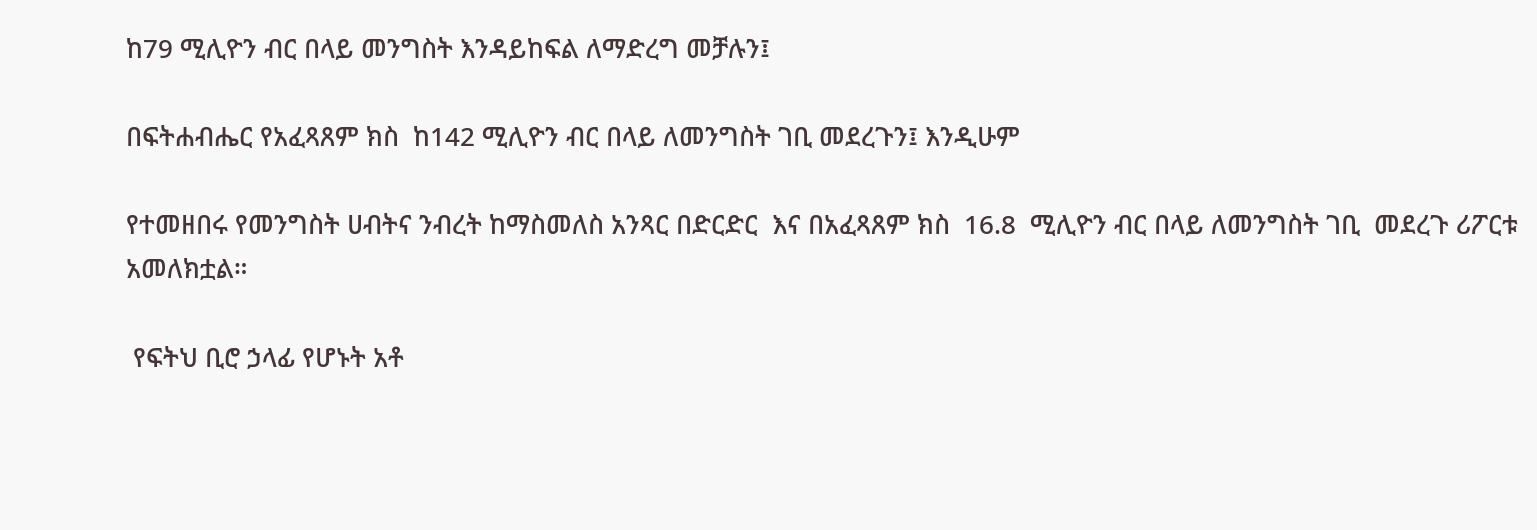ከ79 ሚሊዮን ብር በላይ መንግስት እንዳይከፍል ለማድረግ መቻሉን፤

በፍትሐብሔር የአፈጻጸም ክስ  ከ142 ሚሊዮን ብር በላይ ለመንግስት ገቢ መደረጉን፤ እንዲሁም

የተመዘበሩ የመንግስት ሀብትና ንብረት ከማስመለስ አንጻር በድርድር  እና በአፈጻጸም ክስ  16.8  ሚሊዮን ብር በላይ ለመንግስት ገቢ  መደረጉ ሪፖርቱ አመለክቷል።

 የፍትህ ቢሮ ኃላፊ የሆኑት አቶ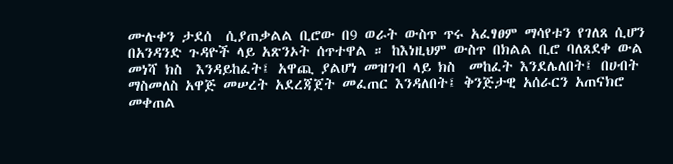ሙሉቀን ታደሰ  ሲያጠቃልል ቢሮው በ9 ወራት ውስጥ ጥሩ አፈፃፀም ማሳየቱን የገለጸ ሲሆን በአንዳንድ ጉዳዮች ላይ አጽንኦት ሰጥተዋል ። ከእነዚህም ውስጥ በክልል ቢሮ ባለጸደቀ ውል መነሻ ክስ  እንዳይከፈት፤ አዋጪ ያልሆነ መዝገብ ላይ ክስ  መከፈት እንደሌለበት፤ በሀብት ማስመለስ አዋጅ መሠረት አደረጃጀት መፈጠር እንዳለበት፤ ቅንጅታዊ አሰራርን አጠናክሮ መቀጠል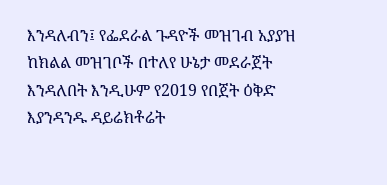እንዳለብን፤ የፌደራል ጉዳዮች መዝገብ አያያዝ ከክልል መዝገቦች በተለየ ሁኔታ መደራጀት እንዳለበት እንዲሁም የ2019 የበጀት ዕቅድ እያንዳንዱ ዳይሬክቶሬት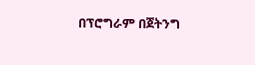በፕሮግራም በጀትንግ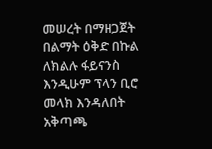መሠረት በማዘጋጀት በልማት ዕቅድ በኩል ለክልሉ ፋይናንስ እንዲሁም ፕላን ቢሮ መላክ እንዳለበት  አቅጣጫ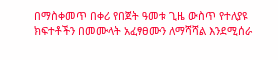በማስቀመጥ በቀሪ የበጀት ዓመቱ ጊዜ ውስጥ የተለያዩ ክፍተቶችን በመሙላት አፈፃፀሙን ለማሻሻል እንደሚሰራ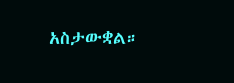አስታውቋል።